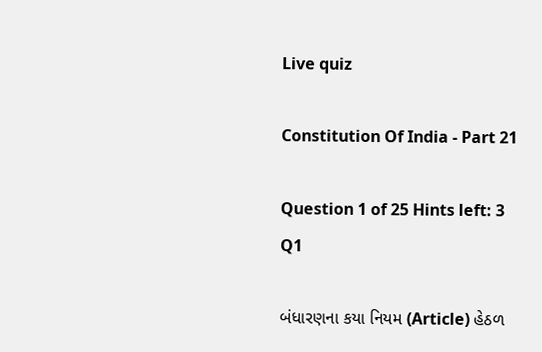Live quiz

Constitution Of India - Part 21

Question 1 of 25 Hints left: 3
Q1

બંધારણના કયા નિયમ (Article) હેઠળ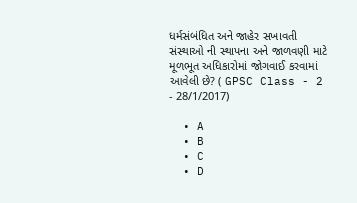ધર્મસંબંધિત અને જાહેર સખાવતી સંસ્થાઓ ની સ્થાપના અને જાળવણી માટે મૂળભૂત અધિકારોમાં જોગવાઈ કરવામાં આવેલી છે? ( GPSC Class - 2 - 28/1/2017)

  • A
  • B
  • C
  • D